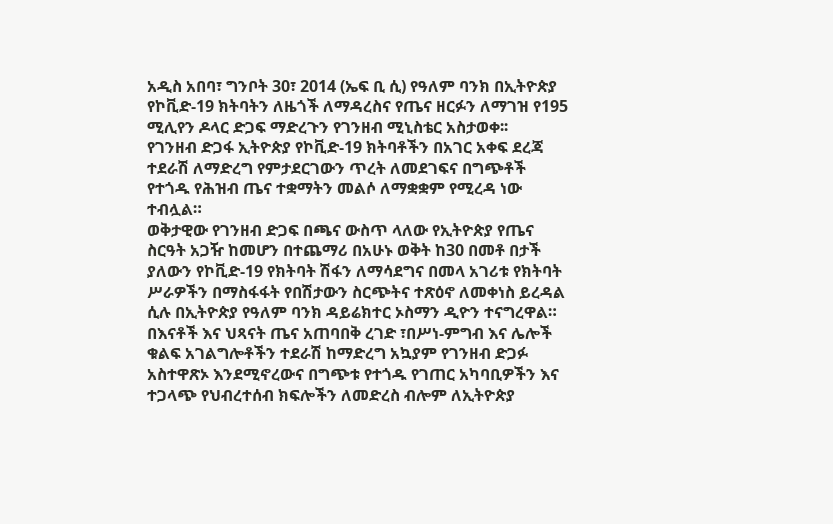አዲስ አበባ፣ ግንቦት 30፣ 2014 (ኤፍ ቢ ሲ) የዓለም ባንክ በኢትዮጵያ የኮቪድ-19 ክትባትን ለዜጎች ለማዳረስና የጤና ዘርፉን ለማገዝ የ195 ሚሊየን ዶላር ድጋፍ ማድረጉን የገንዘብ ሚኒስቴር አስታወቀ፡፡
የገንዘብ ድጋፋ ኢትዮጵያ የኮቪድ-19 ክትባቶችን በአገር አቀፍ ደረጃ ተደራሽ ለማድረግ የምታደርገውን ጥረት ለመደገፍና በግጭቶች የተጎዱ የሕዝብ ጤና ተቋማትን መልሶ ለማቋቋም የሚረዳ ነው ተብሏል።
ወቅታዊው የገንዘብ ድጋፍ በጫና ውስጥ ላለው የኢትዮጵያ የጤና ስርዓት አጋዥ ከመሆን በተጨማሪ በአሁኑ ወቅት ከ30 በመቶ በታች ያለውን የኮቪድ-19 የክትባት ሽፋን ለማሳደግና በመላ አገሪቱ የክትባት ሥራዎችን በማስፋፋት የበሽታውን ስርጭትና ተጽዕኖ ለመቀነስ ይረዳል ሲሉ በኢትዮጵያ የዓለም ባንክ ዳይሬክተር ኦስማን ዲዮን ተናግረዋል።
በእናቶች እና ህጻናት ጤና አጠባበቅ ረገድ ፣በሥነ-ምግብ እና ሌሎች ቁልፍ አገልግሎቶችን ተደራሽ ከማድረግ አኳያም የገንዘብ ድጋፉ አስተዋጽኦ እንደሚኖረውና በግጭቱ የተጎዱ የገጠር አካባቢዎችን እና ተጋላጭ የህብረተሰብ ክፍሎችን ለመድረስ ብሎም ለኢትዮጵያ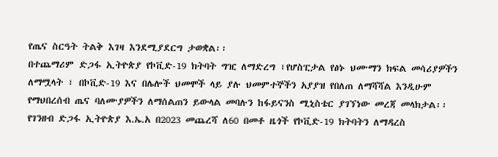የጤና ስርዓት ትልቅ እገዛ እንደሚያደርግ ታወቋል፡፡
በተጨማሪም ድጋፋ ኢትዮጵያ የኮቪድ-19 ክትባት ግዢ ለማድረግ ፣የሆስፒታል የፅኑ ህሙማን ክፍል መሳሪያዎችን ለማሟላት ፣ በኮቪድ-19 እና በሌሎች ህመሞች ላይ ያሉ ህመምተኞችን አያያዝ የበለጠ ለማሻሻል እንዲሁም የማህበረሰብ ጤና ባለሙያዎችን ለማሰልጠን ይውላል መባሉን ከፋይናንስ ሚኒስቴር ያገኘነው መረጃ መላክታል፡፡
የገንዘብ ድጋፋ ኢትዮጵያ እ.ኤ.አ በ2023 መጨረሻ ለ60 በመቶ ዜጎች የኮቪድ-19 ክትባትን ለማዳረስ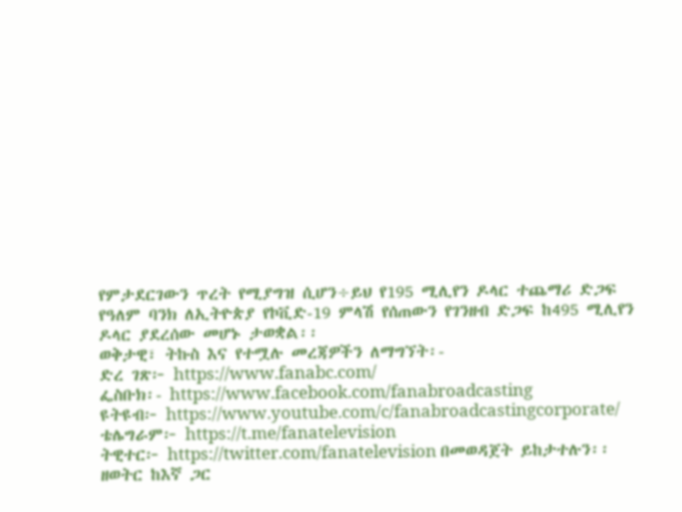የምታደርገውን ጥረት የሚያግዝ ሲሆን÷ይህ የ195 ሚሊየን ዶላር ተጨማሪ ድጋፍ የዓለም ባንክ ለኢትዮጵያ የኮቪድ-19 ምላሽ የሰጠውን የገንዘብ ድጋፍ ከ495 ሚሊየን ዶላር ያደረሰው መሆኑ ታወቋል፡፡
ወቅታዊ፣ ትኩስ እና የተሟሉ መረጃዎችን ለማግኘት፡-
ድረ ገጽ፦ https://www.fanabc.com/
ፌስቡክ፡- https://www.facebook.com/fanabroadcasting
ዩትዩብ፦ https://www.youtube.com/c/fanabroadcastingcorporate/
ቴሌግራም፦ https://t.me/fanatelevision
ትዊተር፦ https://twitter.com/fanatelevision በመወዳጀት ይከታተሉን፡፡
ዘወትር ከእኛ ጋር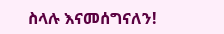ስላሉ እናመሰግናለን!